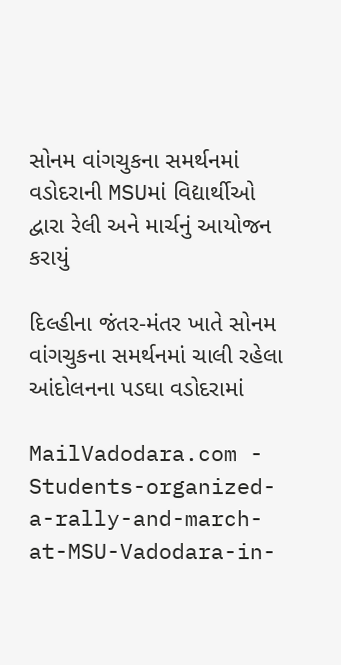સોનમ વાંગચુકના સમર્થનમાં વડોદરાની MSUમાં વિદ્યાર્થીઓ દ્વારા રેલી અને માર્ચનું આયોજન કરાયું

દિલ્હીના જંતર-મંતર ખાતે સોનમ વાંગચુકના સમર્થનમાં ચાલી રહેલા આંદોલનના પડઘા વડોદરામાં

MailVadodara.com - Students-organized-a-rally-and-march-at-MSU-Vadodara-in-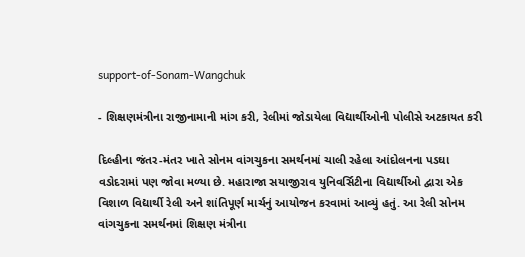support-of-Sonam-Wangchuk

- શિક્ષણમંત્રીના રાજીનામાની માંગ કરી, રેલીમાં જોડાયેલા વિદ્યાર્થીઓની પોલીસે અટકાયત કરી

દિલ્હીના જંતર-મંતર ખાતે સોનમ વાંગચુકના સમર્થનમાં ચાલી રહેલા આંદોલનના પડઘા વડોદરામાં પણ જોવા મળ્યા છે. મહારાજા સયાજીરાવ યુનિવર્સિટીના વિદ્યાર્થીઓ દ્વારા એક વિશાળ વિદ્યાર્થી રેલી અને શાંતિપૂર્ણ માર્ચનું આયોજન કરવામાં આવ્યું હતું. આ રેલી સોનમ વાંગચુકના સમર્થનમાં શિક્ષણ મંત્રીના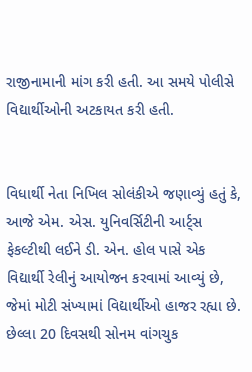રાજીનામાની માંગ કરી હતી. આ સમયે પોલીસે વિદ્યાર્થીઓની અટકાયત કરી હતી.


વિધાર્થી નેતા નિખિલ સોલંકીએ જણાવ્યું હતું કે, આજે એમ. એસ. યુનિવર્સિટીની આર્ટ્સ ફેકલ્ટીથી લઈને ડી. એન. હોલ પાસે એક વિદ્યાર્થી રેલીનું આયોજન કરવામાં આવ્યું છે, જેમાં મોટી સંખ્યામાં વિદ્યાર્થીઓ હાજર રહ્યા છે. છેલ્લા 20 દિવસથી સોનમ વાંગચુક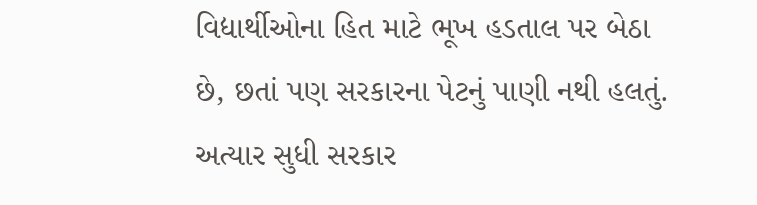વિદ્યાર્થીઓના હિત માટે ભૂખ હડતાલ પર બેઠા છે, છતાં પણ સરકારના પેટનું પાણી નથી હલતું. અત્યાર સુધી સરકાર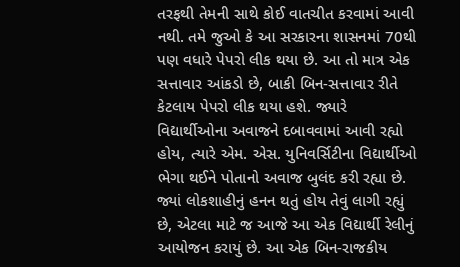તરફથી તેમની સાથે કોઈ વાતચીત કરવામાં આવી નથી. તમે જુઓ કે આ સરકારના શાસનમાં 70થી પણ વધારે પેપરો લીક થયા છે. આ તો માત્ર એક સત્તાવાર આંકડો છે, બાકી બિન-સત્તાવાર રીતે કેટલાય પેપરો લીક થયા હશે. જ્યારે વિદ્યાર્થીઓના અવાજને દબાવવામાં આવી રહ્યો હોય, ત્યારે એમ. એસ. યુનિવર્સિટીના વિદ્યાર્થીઓ ભેગા થઈને પોતાનો અવાજ બુલંદ કરી રહ્યા છે. જ્યાં લોકશાહીનું હનન થતું હોય તેવું લાગી રહ્યું છે, એટલા માટે જ આજે આ એક વિદ્યાર્થી રેલીનું આયોજન કરાયું છે. આ એક બિન-રાજકીય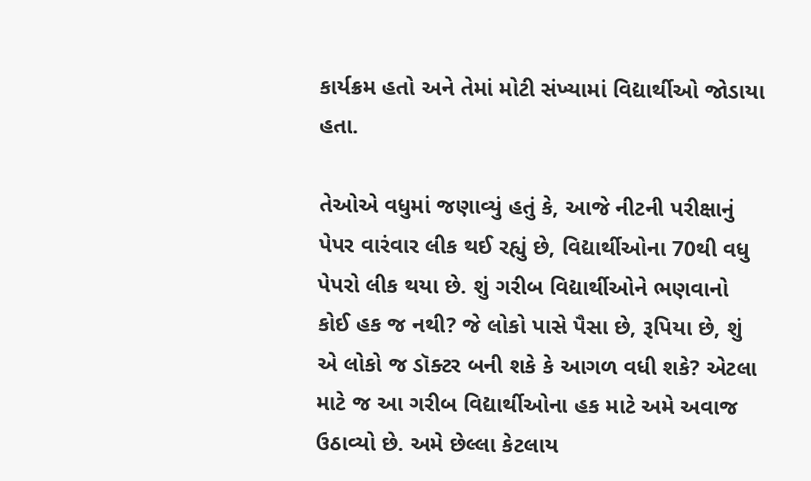કાર્યક્રમ હતો અને તેમાં મોટી સંખ્યામાં વિદ્યાર્થીઓ જોડાયા હતા.

તેઓએ વધુમાં જણાવ્યું હતું કે, આજે નીટની પરીક્ષાનું પેપર વારંવાર લીક થઈ રહ્યું છે, વિદ્યાર્થીઓના 70થી વધુ પેપરો લીક થયા છે. શું ગરીબ વિદ્યાર્થીઓને ભણવાનો કોઈ હક જ નથી? જે લોકો પાસે પૈસા છે, રૂપિયા છે, શું એ લોકો જ ડૉક્ટર બની શકે કે આગળ વધી શકે? એટલા માટે જ આ ગરીબ વિદ્યાર્થીઓના હક માટે અમે અવાજ ઉઠાવ્યો છે. અમે છેલ્લા કેટલાય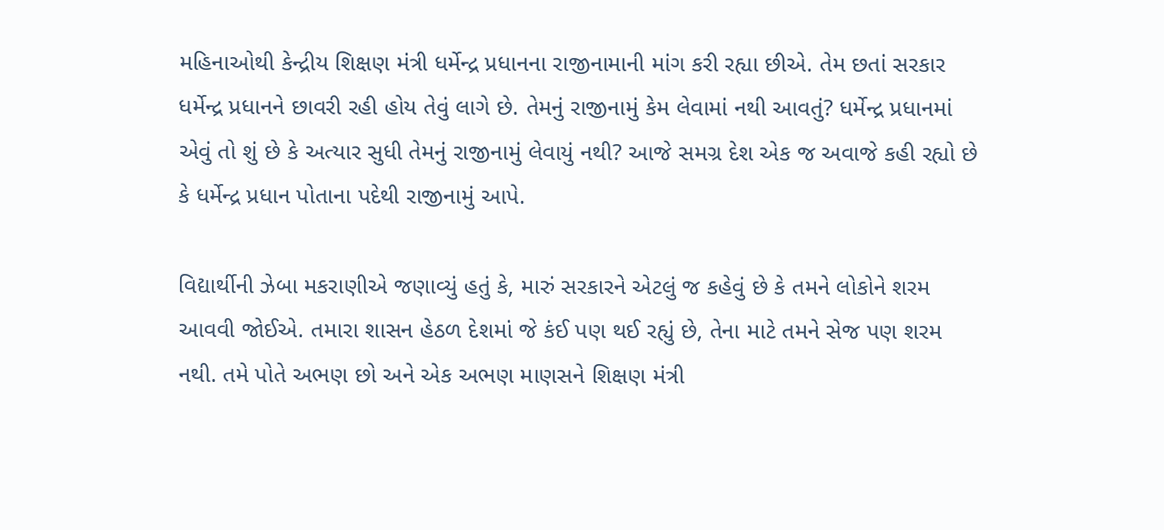મહિનાઓથી કેન્દ્રીય શિક્ષણ મંત્રી ધર્મેન્દ્ર પ્રધાનના રાજીનામાની માંગ કરી રહ્યા છીએ. તેમ છતાં સરકાર ધર્મેન્દ્ર પ્રધાનને છાવરી રહી હોય તેવું લાગે છે. તેમનું રાજીનામું કેમ લેવામાં નથી આવતું? ધર્મેન્દ્ર પ્રધાનમાં એવું તો શું છે કે અત્યાર સુધી તેમનું રાજીનામું લેવાયું નથી? આજે સમગ્ર દેશ એક જ અવાજે કહી રહ્યો છે કે ધર્મેન્દ્ર પ્રધાન પોતાના પદેથી રાજીનામું આપે.

વિદ્યાર્થીની ઝેબા મકરાણીએ જણાવ્યું હતું કે, મારું સરકારને એટલું જ કહેવું છે કે તમને લોકોને શરમ આવવી જોઈએ. તમારા શાસન હેઠળ દેશમાં જે કંઈ પણ થઈ રહ્યું છે, તેના માટે તમને સેજ પણ શરમ નથી. તમે પોતે અભણ છો અને એક અભણ માણસને શિક્ષણ મંત્રી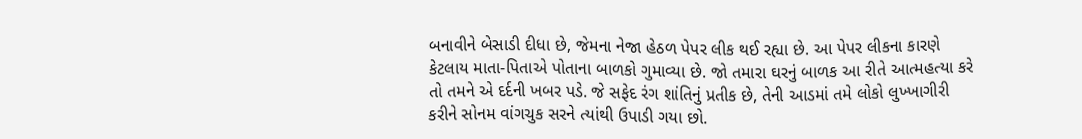બનાવીને બેસાડી દીધા છે, જેમના નેજા હેઠળ પેપર લીક થઈ રહ્યા છે. આ પેપર લીકના કારણે કેટલાય માતા-પિતાએ પોતાના બાળકો ગુમાવ્યા છે. જો તમારા ઘરનું બાળક આ રીતે આત્મહત્યા કરે તો તમને એ દર્દની ખબર પડે. જે સફેદ રંગ શાંતિનું પ્રતીક છે, તેની આડમાં તમે લોકો લુખ્ખાગીરી કરીને સોનમ વાંગચુક સરને ત્યાંથી ઉપાડી ગયા છો.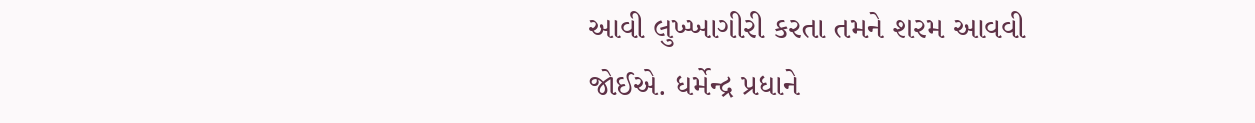આવી લુખ્ખાગીરી કરતા તમને શરમ આવવી જોઈએ. ધર્મેન્દ્ર પ્રધાને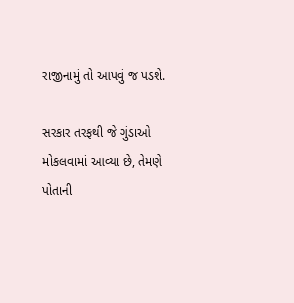રાજીનામું તો આપવું જ પડશે.

સરકાર તરફથી જે ગુંડાઓ મોકલવામાં આવ્યા છે, તેમણે પોતાની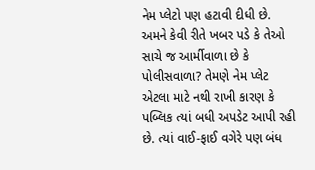નેમ પ્લેટો પણ હટાવી દીધી છે. અમને કેવી રીતે ખબર પડે કે તેઓ સાચે જ આર્મીવાળા છે કે પોલીસવાળા? તેમણે નેમ પ્લેટ એટલા માટે નથી રાખી કારણ કે પબ્લિક ત્યાં બધી અપડેટ આપી રહી છે. ત્યાં વાઈ-ફાઈ વગેરે પણ બંધ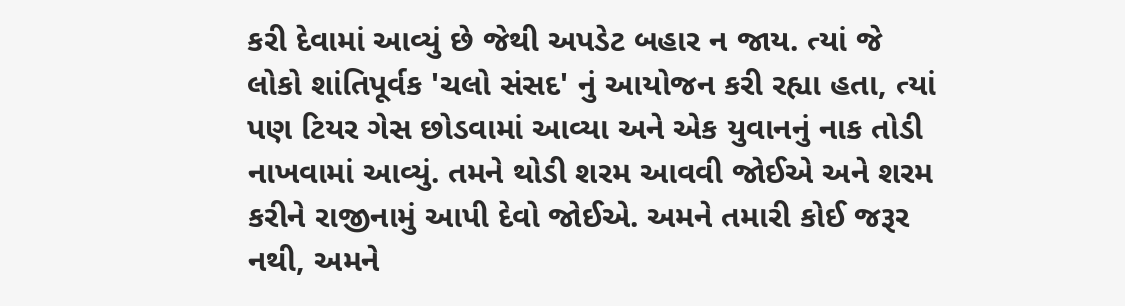કરી દેવામાં આવ્યું છે જેથી અપડેટ બહાર ન જાય. ત્યાં જે લોકો શાંતિપૂર્વક 'ચલો સંસદ' નું આયોજન કરી રહ્યા હતા, ત્યાં પણ ટિયર ગેસ છોડવામાં આવ્યા અને એક યુવાનનું નાક તોડી નાખવામાં આવ્યું. તમને થોડી શરમ આવવી જોઈએ અને શરમ કરીને રાજીનામું આપી દેવો જોઈએ. અમને તમારી કોઈ જરૂર નથી, અમને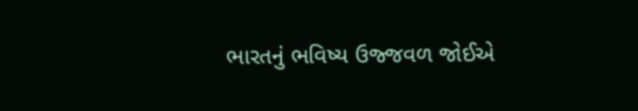ભારતનું ભવિષ્ય ઉજ્જવળ જોઈએ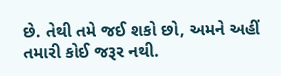છે. તેથી તમે જઈ શકો છો, અમને અહીં તમારી કોઈ જરૂર નથી.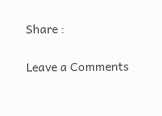Share :

Leave a Comments